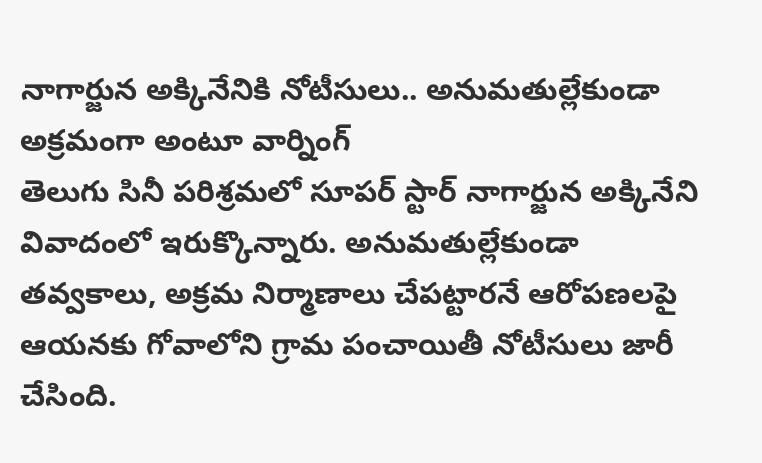నాగార్జున అక్కినేనికి నోటీసులు.. అనుమతుల్లేకుండా అక్రమంగా అంటూ వార్నింగ్
తెలుగు సినీ పరిశ్రమలో సూపర్ స్టార్ నాగార్జున అక్కినేని వివాదంలో ఇరుక్కొన్నారు. అనుమతుల్లేకుండా తవ్వకాలు, అక్రమ నిర్మాణాలు చేపట్టారనే ఆరోపణలపై ఆయనకు గోవాలోని గ్రామ పంచాయితీ నోటీసులు జారీ చేసింది.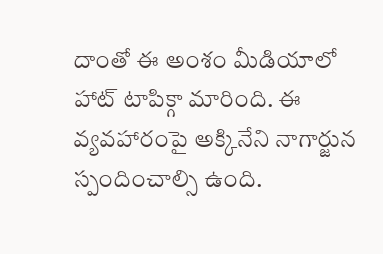దాంతో ఈ అంశం మీడియాలో హాట్ టాపిక్గా మారింది. ఈ వ్యవహారంపై అక్కినేని నాగార్జున స్పందించాల్సి ఉంది.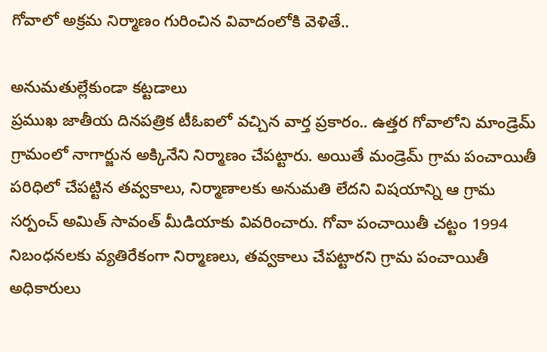గోవాలో అక్రమ నిర్మాణం గురించిన వివాదంలోకి వెళితే..

అనుమతుల్లేకుండా కట్టడాలు
ప్రముఖ జాతీయ దినపత్రిక టీఓఐలో వచ్చిన వార్త ప్రకారం.. ఉత్తర గోవాలోని మాండ్రెమ్ గ్రామంలో నాగార్జున అక్కినేని నిర్మాణం చేపట్టారు. అయితే మండ్రెమ్ గ్రామ పంచాయితీ పరిధిలో చేపట్టిన తవ్వకాలు, నిర్మాణాలకు అనుమతి లేదని విషయాన్ని ఆ గ్రామ సర్పంచ్ అమిత్ సావంత్ మీడియాకు వివరించారు. గోవా పంచాయితీ చట్టం 1994 నిబంధనలకు వ్యతిరేకంగా నిర్మాణలు, తవ్వకాలు చేపట్టారని గ్రామ పంచాయితీ అధికారులు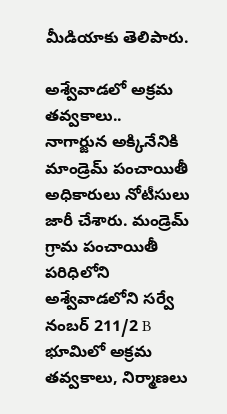మీడియాకు తెలిపారు.

అశ్వేవాడలో అక్రమ తవ్వకాలు..
నాగార్జున అక్కినేనికి మాండ్రెమ్ పంచాయితీ అధికారులు నోటీసులు జారీ చేశారు. మండ్రెమ్ గ్రామ పంచాయితీ పరిధిలోని అశ్వేవాడలోని సర్వే నంబర్ 211/2 B భూమిలో అక్రమ తవ్వకాలు, నిర్మాణలు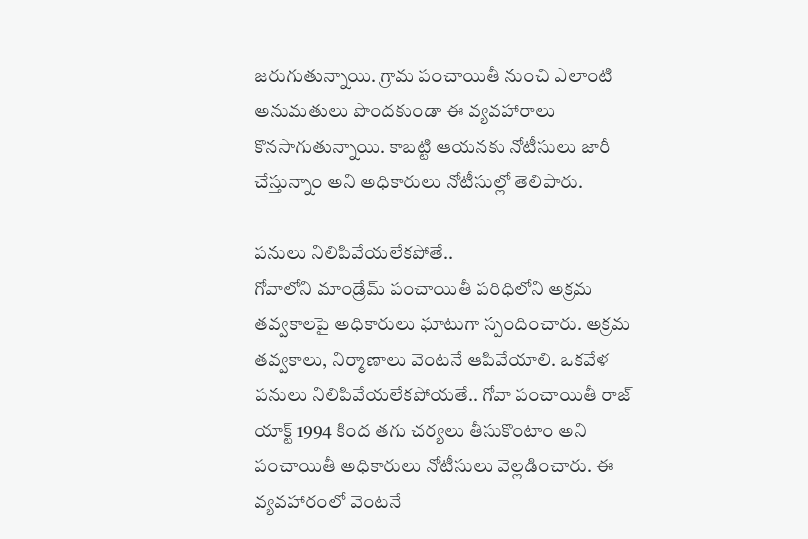జరుగుతున్నాయి. గ్రామ పంచాయితీ నుంచి ఎలాంటి అనుమతులు పొందకుండా ఈ వ్యవహారాలు కొనసాగుతున్నాయి. కాబట్టి ఆయనకు నోటీసులు జారీ చేస్తున్నాం అని అధికారులు నోటీసుల్లో తెలిపారు.

పనులు నిలిపివేయలేకపోతే..
గోవాలోని మాండ్రేమ్ పంచాయితీ పరిధిలోని అక్రమ తవ్వకాలపై అధికారులు ఘాటుగా స్పందించారు. అక్రమ తవ్వకాలు, నిర్మాణాలు వెంటనే ఆపివేయాలి. ఒకవేళ పనులు నిలిపివేయలేకపోయతే.. గోవా పంచాయితీ రాజ్ యాక్ట్ 1994 కింద తగు చర్యలు తీసుకొంటాం అని పంచాయితీ అధికారులు నోటీసులు వెల్లడించారు. ఈ వ్యవహారంలో వెంటనే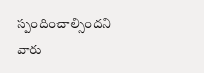స్పందించాల్సిందని వారు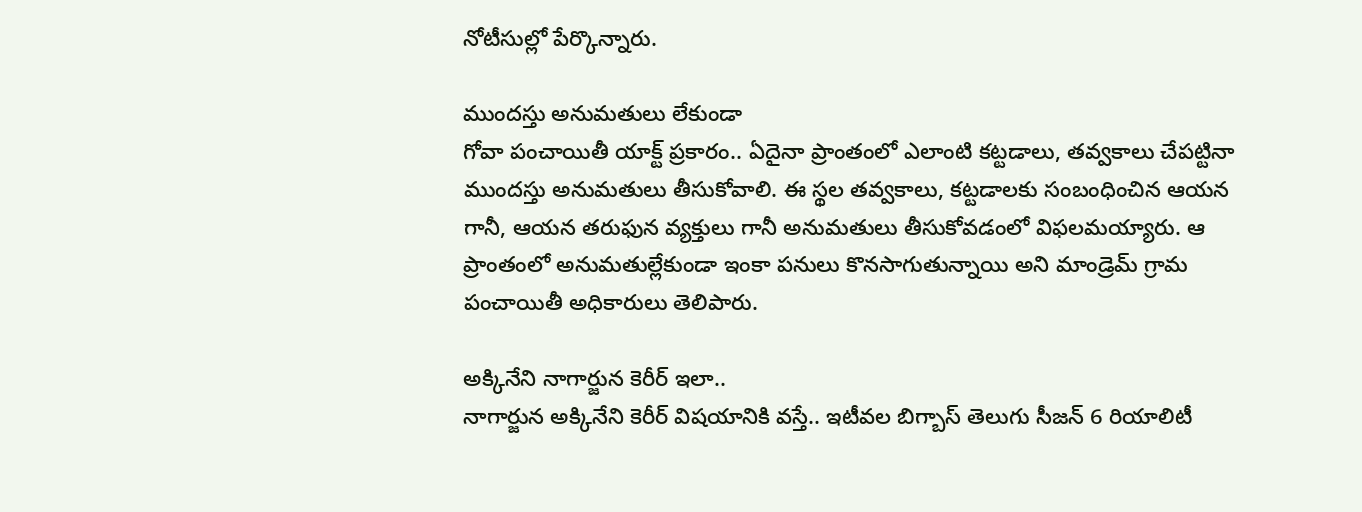నోటీసుల్లో పేర్కొన్నారు.

ముందస్తు అనుమతులు లేకుండా
గోవా పంచాయితీ యాక్ట్ ప్రకారం.. ఏదైనా ప్రాంతంలో ఎలాంటి కట్టడాలు, తవ్వకాలు చేపట్టినా ముందస్తు అనుమతులు తీసుకోవాలి. ఈ స్థల తవ్వకాలు, కట్టడాలకు సంబంధించిన ఆయన గానీ, ఆయన తరుఫున వ్యక్తులు గానీ అనుమతులు తీసుకోవడంలో విఫలమయ్యారు. ఆ ప్రాంతంలో అనుమతుల్లేకుండా ఇంకా పనులు కొనసాగుతున్నాయి అని మాండ్రెమ్ గ్రామ పంచాయితీ అధికారులు తెలిపారు.

అక్కినేని నాగార్జున కెరీర్ ఇలా..
నాగార్జున అక్కినేని కెరీర్ విషయానికి వస్తే.. ఇటీవల బిగ్బాస్ తెలుగు సీజన్ 6 రియాలిటీ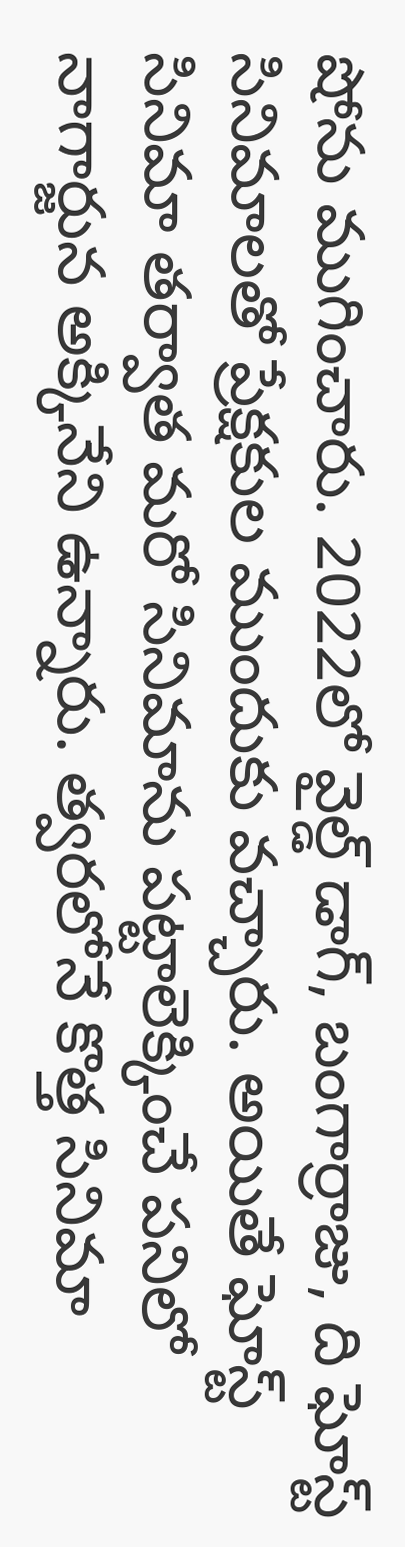షోను ముగించారు. 2022లో వైల్డ్ డాగ్, బంగార్రాజు, ది ఘోస్ట్ సినిమాలతో ప్రేక్షకుల ముందుకు వచ్చారు. అయితే ఘోస్ట్ సినిమా తర్వాత మరో సినిమాను పట్టాలెక్కించే పనిలో నాగార్జున అక్కినేని ఉన్నారు. త్వరలోనే కొత్త సినిమా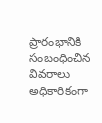ప్రారంభానికి సంబంధించిన వివరాలు అధికారికంగా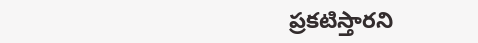ప్రకటిస్తారని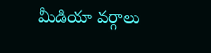మీడియా వర్గాలు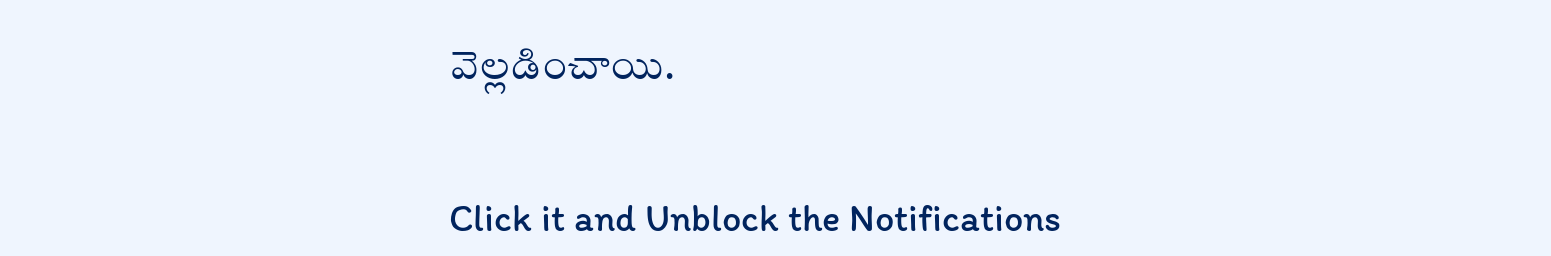వెల్లడించాయి.


Click it and Unblock the Notifications